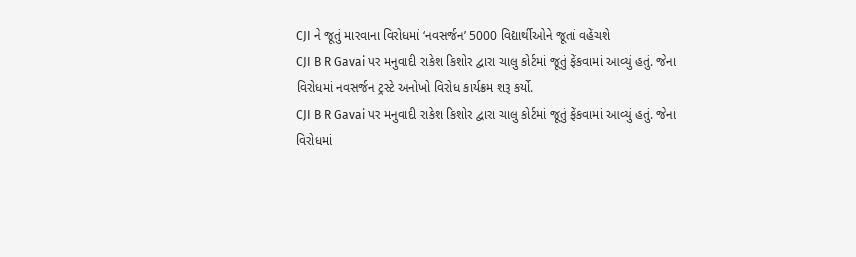CJI ને જૂતું મારવાના વિરોધમાં ‘નવસર્જન’ 5000 વિદ્યાર્થીઓને જૂતાં વહેંચશે
CJI B R Gavai પર મનુવાદી રાકેશ કિશોર દ્વારા ચાલુ કોર્ટમાં જૂતું ફેંકવામાં આવ્યું હતું. જેના વિરોધમાં નવસર્જન ટ્રસ્ટે અનોખો વિરોધ કાર્યક્રમ શરૂ કર્યો.
CJI B R Gavai પર મનુવાદી રાકેશ કિશોર દ્વારા ચાલુ કોર્ટમાં જૂતું ફેંકવામાં આવ્યું હતું. જેના વિરોધમાં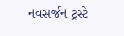નવસર્જન ટ્રસ્ટે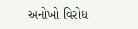અનોખો વિરોધ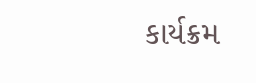કાર્યક્રમ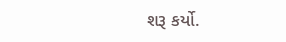શરૂ કર્યો.